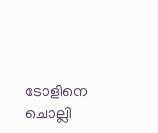ടോളിനെ ചൊല്ലി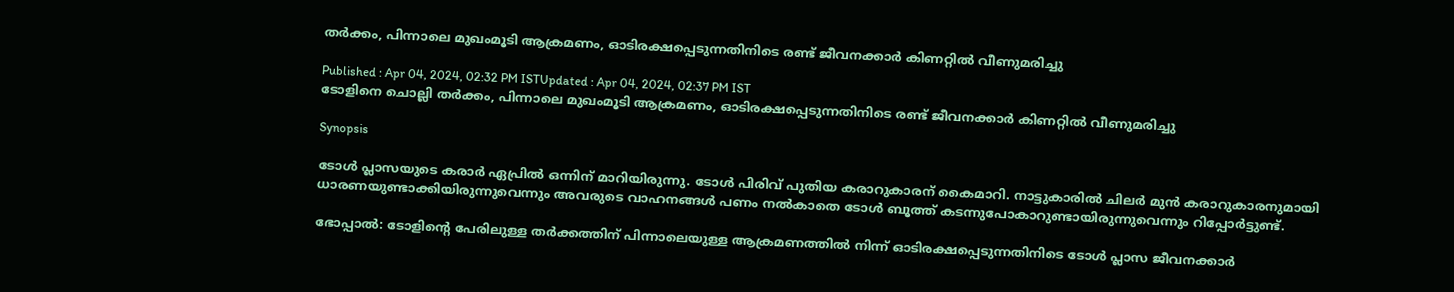തർക്കം, പിന്നാലെ മുഖംമൂടി ആക്രമണം, ഓടിരക്ഷപ്പെടുന്നതിനിടെ രണ്ട് ജീവനക്കാർ കിണറ്റിൽ വീണുമരിച്ചു

Published : Apr 04, 2024, 02:32 PM ISTUpdated : Apr 04, 2024, 02:37 PM IST
ടോളിനെ ചൊല്ലി തർക്കം, പിന്നാലെ മുഖംമൂടി ആക്രമണം, ഓടിരക്ഷപ്പെടുന്നതിനിടെ രണ്ട് ജീവനക്കാർ കിണറ്റിൽ വീണുമരിച്ചു

Synopsis

ടോൾ പ്ലാസയുടെ കരാർ ഏപ്രിൽ ഒന്നിന് മാറിയിരുന്നു. ടോള്‍ പിരിവ് പുതിയ കരാറുകാരന് കൈമാറി. നാട്ടുകാരിൽ ചിലർ മുൻ കരാറുകാരനുമായി ധാരണയുണ്ടാക്കിയിരുന്നുവെന്നും അവരുടെ വാഹനങ്ങൾ പണം നൽകാതെ ടോൾ ബൂത്ത് കടന്നുപോകാറുണ്ടായിരുന്നുവെന്നും റിപ്പോർട്ടുണ്ട്.

ഭോപ്പാൽ: ടോളിന്‍റെ പേരിലുള്ള തർക്കത്തിന് പിന്നാലെയുള്ള ആക്രമണത്തിൽ നിന്ന് ഓടിരക്ഷപ്പെടുന്നതിനിടെ ടോള്‍ പ്ലാസ ജീവനക്കാർ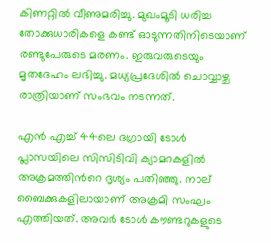കിണറ്റിൽ വീണുമരിച്ചു. മുഖംമൂടി ധരിച്ച തോക്കുധാരികളെ കണ്ട് ഓടുന്നതിനിടെയാണ് രണ്ടുപേരുടെ മരണം. ഇരുവരുടെയും മൃതദേഹം ലഭിച്ചു. മധ്യപ്രദേശിൽ ചൊവ്വാഴ്ച രാത്രിയാണ് സംഭവം നടന്നത്.

എൻ എച്ച് 44ലെ ദഗ്രായി ടോൾ പ്ലാസയിലെ സിസിടിവി ക്യാമറകളിൽ അക്രമത്തിന്‍റെ ദൃശ്യം പതിഞ്ഞു. നാല് ബൈക്കുകളിലായാണ് അക്രമി സംഘം എത്തിയത്. അവർ ടോൾ കൗണ്ടറുകളുടെ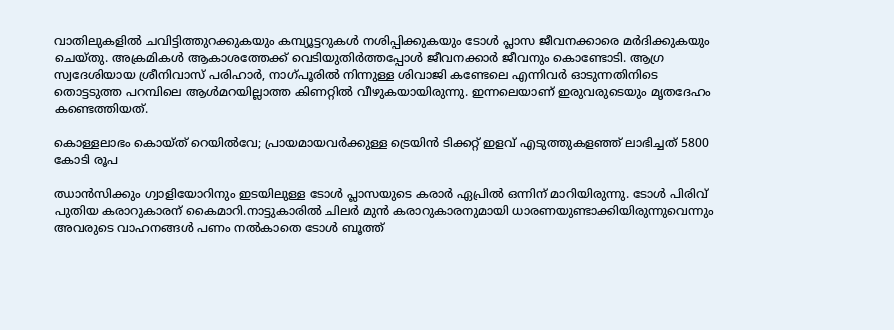വാതിലുകളിൽ ചവിട്ടിത്തുറക്കുകയും കമ്പ്യൂട്ടറുകൾ നശിപ്പിക്കുകയും ടോൾ പ്ലാസ ജീവനക്കാരെ മർദിക്കുകയും ചെയ്തു. അക്രമികൾ ആകാശത്തേക്ക് വെടിയുതിർത്തപ്പോൾ ജീവനക്കാർ ജീവനും കൊണ്ടോടി. ആഗ്ര സ്വദേശിയായ ശ്രീനിവാസ് പരിഹാർ, നാഗ്പൂരിൽ നിന്നുള്ള ശിവാജി കണ്ടേലെ എന്നിവർ ഓടുന്നതിനിടെ തൊട്ടടുത്ത പറമ്പിലെ ആള്‍മറയില്ലാത്ത കിണറ്റിൽ വീഴുകയായിരുന്നു. ഇന്നലെയാണ് ഇരുവരുടെയും മൃതദേഹം കണ്ടെത്തിയത്.

കൊള്ളലാഭം കൊയ്ത് റെയിൽവേ; പ്രായമായവർക്കുള്ള ട്രെയിൻ ടിക്കറ്റ് ഇളവ് എടുത്തുകളഞ്ഞ് ലാഭിച്ചത് 5800 കോടി രൂപ

ഝാൻസിക്കും ഗ്വാളിയോറിനും ഇടയിലുള്ള ടോൾ പ്ലാസയുടെ കരാർ ഏപ്രിൽ ഒന്നിന് മാറിയിരുന്നു. ടോള്‍ പിരിവ് പുതിയ കരാറുകാരന് കൈമാറി.നാട്ടുകാരിൽ ചിലർ മുൻ കരാറുകാരനുമായി ധാരണയുണ്ടാക്കിയിരുന്നുവെന്നും അവരുടെ വാഹനങ്ങൾ പണം നൽകാതെ ടോൾ ബൂത്ത്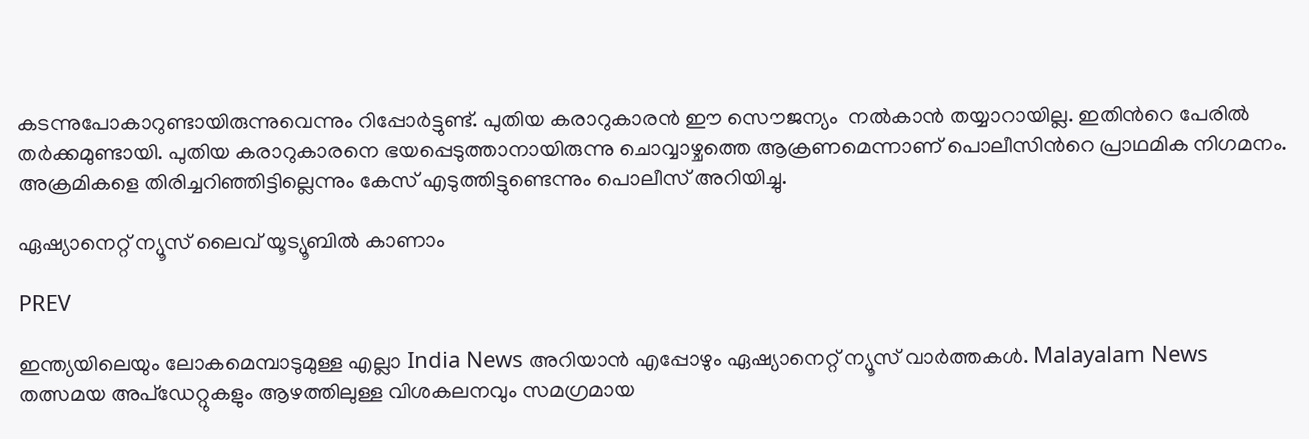കടന്നുപോകാറുണ്ടായിരുന്നുവെന്നും റിപ്പോർട്ടുണ്ട്. പുതിയ കരാറുകാരൻ ഈ സൌജന്യം  നൽകാൻ തയ്യാറായില്ല. ഇതിന്‍റെ പേരിൽ തർക്കമുണ്ടായി. പുതിയ കരാറുകാരനെ ഭയപ്പെടുത്താനായിരുന്നു ചൊവ്വാഴ്ചത്തെ ആക്രണമെന്നാണ് പൊലീസിന്‍റെ പ്രാഥമിക നിഗമനം. അക്രമികളെ തിരിച്ചറിഞ്ഞിട്ടില്ലെന്നും കേസ് എടുത്തിട്ടുണ്ടെന്നും പൊലീസ് അറിയിച്ചു.

ഏഷ്യാനെറ്റ് ന്യൂസ് ലൈവ് യൂട്യൂബിൽ കാണാം

PREV

ഇന്ത്യയിലെയും ലോകമെമ്പാടുമുള്ള എല്ലാ India News അറിയാൻ എപ്പോഴും ഏഷ്യാനെറ്റ് ന്യൂസ് വാർത്തകൾ. Malayalam News   തത്സമയ അപ്‌ഡേറ്റുകളും ആഴത്തിലുള്ള വിശകലനവും സമഗ്രമായ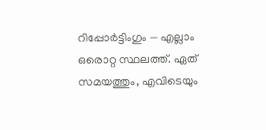റിപ്പോർട്ടിംഗും — എല്ലാം ഒരൊറ്റ സ്ഥലത്ത്. ഏത് സമയത്തും, എവിടെയും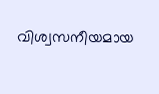വിശ്വസനീയമായ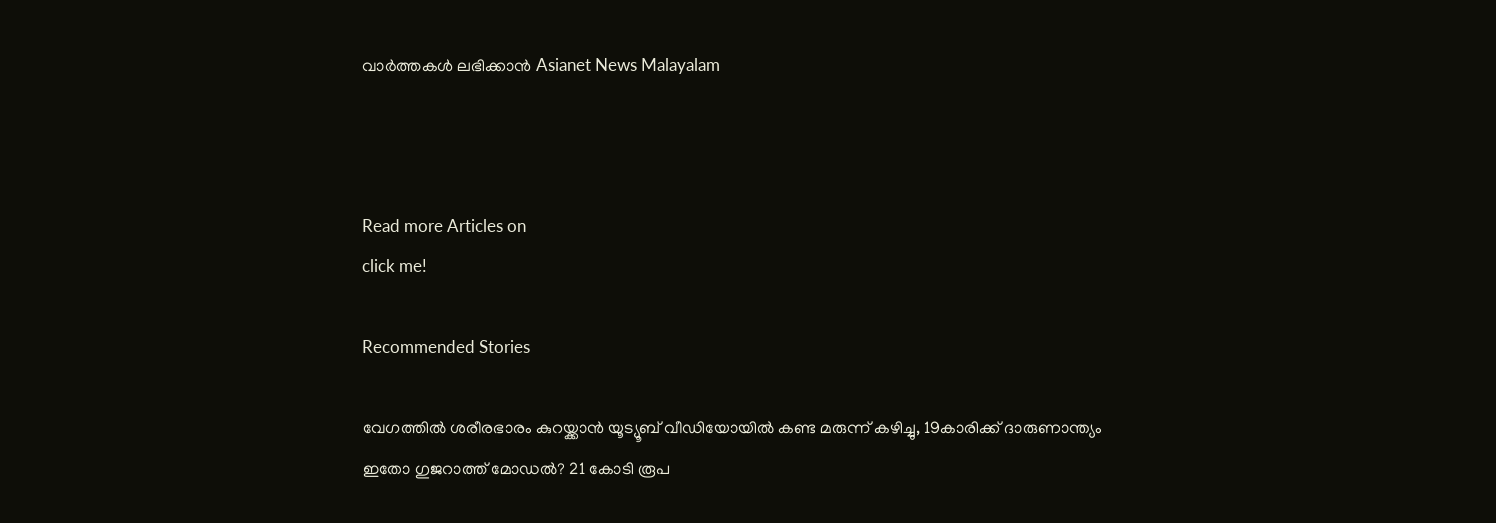വാർത്തകൾ ലഭിക്കാൻ Asianet News Malayalam



Read more Articles on
click me!

Recommended Stories

വേഗത്തിൽ ശരീരഭാരം കുറയ്ക്കാൻ യൂട്യൂബ് വീഡിയോയിൽ കണ്ട മരുന്ന് കഴിച്ചു, 19കാരിക്ക് ദാരുണാന്ത്യം
ഇതോ ഗുജറാത്ത് മോഡൽ? 21 കോടി രൂപ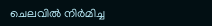ചെലവിൽ നിർമിച്ച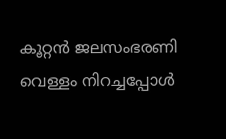കൂറ്റൻ ജലസംഭരണി വെള്ളം നിറച്ചപ്പോൾ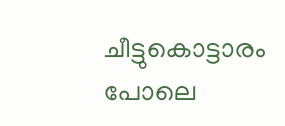ചീട്ടുകൊട്ടാരം പോലെ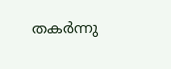തകർന്നു